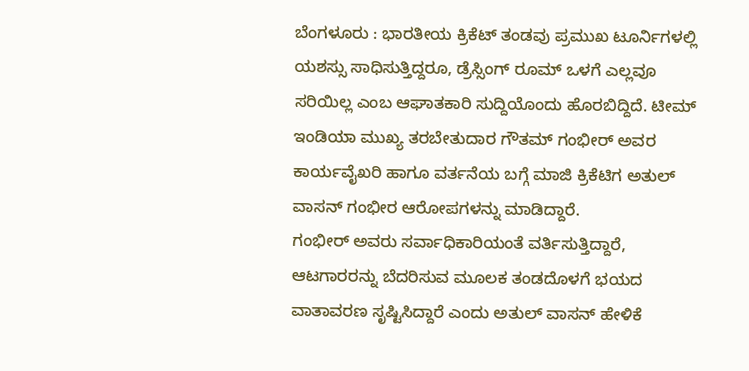ಬೆಂಗಳೂರು : ಭಾರತೀಯ ಕ್ರಿಕೆಟ್ ತಂಡವು ಪ್ರಮುಖ ಟೂರ್ನಿಗಳಲ್ಲಿ ಯಶಸ್ಸು ಸಾಧಿಸುತ್ತಿದ್ದರೂ, ಡ್ರೆಸ್ಸಿಂಗ್ ರೂಮ್ ಒಳಗೆ ಎಲ್ಲವೂ ಸರಿಯಿಲ್ಲ ಎಂಬ ಆಘಾತಕಾರಿ ಸುದ್ದಿಯೊಂದು ಹೊರಬಿದ್ದಿದೆ. ಟೀಮ್ ಇಂಡಿಯಾ ಮುಖ್ಯ ತರಬೇತುದಾರ ಗೌತಮ್ ಗಂಭೀರ್ ಅವರ ಕಾರ್ಯವೈಖರಿ ಹಾಗೂ ವರ್ತನೆಯ ಬಗ್ಗೆ ಮಾಜಿ ಕ್ರಿಕೆಟಿಗ ಅತುಲ್ ವಾಸನ್ ಗಂಭೀರ ಆರೋಪಗಳನ್ನು ಮಾಡಿದ್ದಾರೆ.
ಗಂಭೀರ್ ಅವರು ಸರ್ವಾಧಿಕಾರಿಯಂತೆ ವರ್ತಿಸುತ್ತಿದ್ದಾರೆ, ಆಟಗಾರರನ್ನು ಬೆದರಿಸುವ ಮೂಲಕ ತಂಡದೊಳಗೆ ಭಯದ ವಾತಾವರಣ ಸೃಷ್ಟಿಸಿದ್ದಾರೆ ಎಂದು ಅತುಲ್ ವಾಸನ್ ಹೇಳಿಕೆ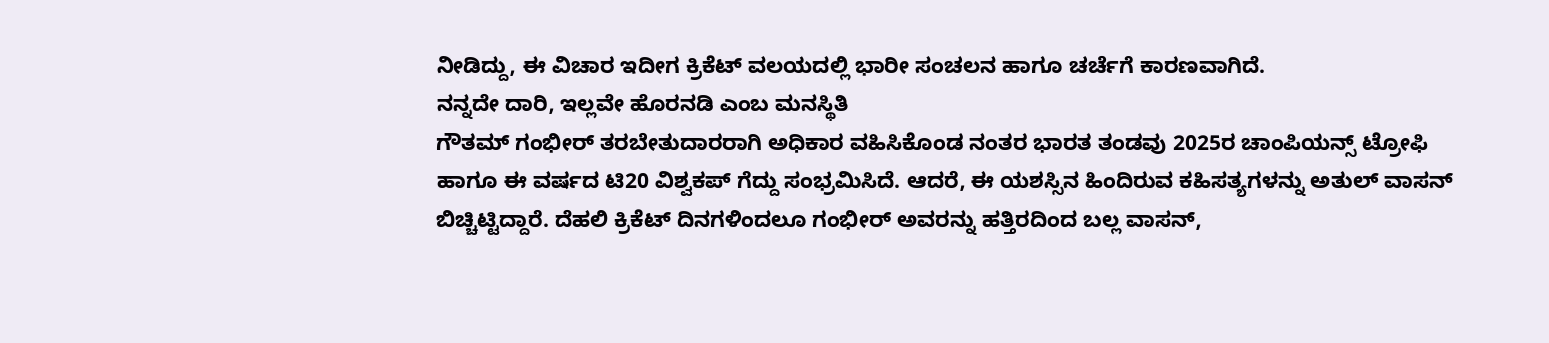ನೀಡಿದ್ದು, ಈ ವಿಚಾರ ಇದೀಗ ಕ್ರಿಕೆಟ್ ವಲಯದಲ್ಲಿ ಭಾರೀ ಸಂಚಲನ ಹಾಗೂ ಚರ್ಚೆಗೆ ಕಾರಣವಾಗಿದೆ.
ನನ್ನದೇ ದಾರಿ, ಇಲ್ಲವೇ ಹೊರನಡಿ ಎಂಬ ಮನಸ್ಥಿತಿ
ಗೌತಮ್ ಗಂಭೀರ್ ತರಬೇತುದಾರರಾಗಿ ಅಧಿಕಾರ ವಹಿಸಿಕೊಂಡ ನಂತರ ಭಾರತ ತಂಡವು 2025ರ ಚಾಂಪಿಯನ್ಸ್ ಟ್ರೋಫಿ ಹಾಗೂ ಈ ವರ್ಷದ ಟಿ20 ವಿಶ್ವಕಪ್ ಗೆದ್ದು ಸಂಭ್ರಮಿಸಿದೆ. ಆದರೆ, ಈ ಯಶಸ್ಸಿನ ಹಿಂದಿರುವ ಕಹಿಸತ್ಯಗಳನ್ನು ಅತುಲ್ ವಾಸನ್ ಬಿಚ್ಚಿಟ್ಟಿದ್ದಾರೆ. ದೆಹಲಿ ಕ್ರಿಕೆಟ್ ದಿನಗಳಿಂದಲೂ ಗಂಭೀರ್ ಅವರನ್ನು ಹತ್ತಿರದಿಂದ ಬಲ್ಲ ವಾಸನ್,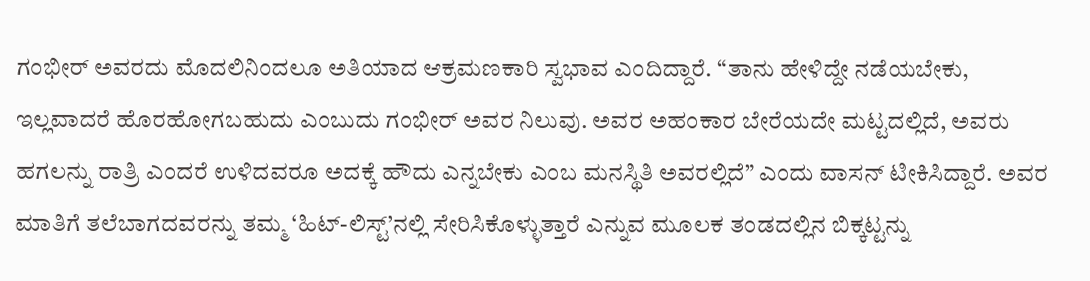ಗಂಭೀರ್ ಅವರದು ಮೊದಲಿನಿಂದಲೂ ಅತಿಯಾದ ಆಕ್ರಮಣಕಾರಿ ಸ್ವಭಾವ ಎಂದಿದ್ದಾರೆ. “ತಾನು ಹೇಳಿದ್ದೇ ನಡೆಯಬೇಕು, ಇಲ್ಲವಾದರೆ ಹೊರಹೋಗಬಹುದು ಎಂಬುದು ಗಂಭೀರ್ ಅವರ ನಿಲುವು. ಅವರ ಅಹಂಕಾರ ಬೇರೆಯದೇ ಮಟ್ಟದಲ್ಲಿದೆ, ಅವರು ಹಗಲನ್ನು ರಾತ್ರಿ ಎಂದರೆ ಉಳಿದವರೂ ಅದಕ್ಕೆ ಹೌದು ಎನ್ನಬೇಕು ಎಂಬ ಮನಸ್ಥಿತಿ ಅವರಲ್ಲಿದೆ” ಎಂದು ವಾಸನ್ ಟೀಕಿಸಿದ್ದಾರೆ. ಅವರ ಮಾತಿಗೆ ತಲೆಬಾಗದವರನ್ನು ತಮ್ಮ ‘ಹಿಟ್-ಲಿಸ್ಟ್’ನಲ್ಲಿ ಸೇರಿಸಿಕೊಳ್ಳುತ್ತಾರೆ ಎನ್ನುವ ಮೂಲಕ ತಂಡದಲ್ಲಿನ ಬಿಕ್ಕಟ್ಟನ್ನು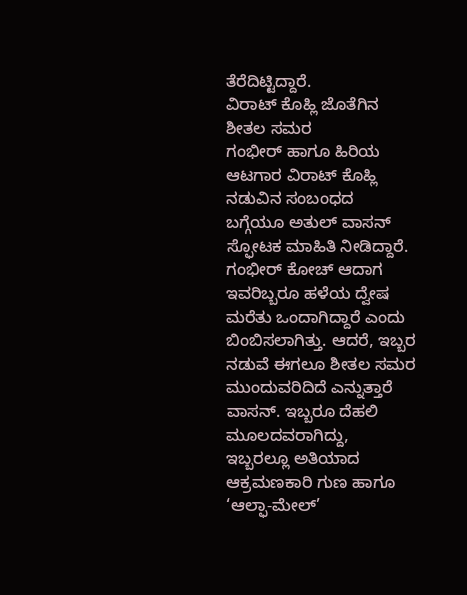ತೆರೆದಿಟ್ಟಿದ್ದಾರೆ.
ವಿರಾಟ್ ಕೊಹ್ಲಿ ಜೊತೆಗಿನ ಶೀತಲ ಸಮರ
ಗಂಭೀರ್ ಹಾಗೂ ಹಿರಿಯ ಆಟಗಾರ ವಿರಾಟ್ ಕೊಹ್ಲಿ ನಡುವಿನ ಸಂಬಂಧದ ಬಗ್ಗೆಯೂ ಅತುಲ್ ವಾಸನ್ ಸ್ಫೋಟಕ ಮಾಹಿತಿ ನೀಡಿದ್ದಾರೆ. ಗಂಭೀರ್ ಕೋಚ್ ಆದಾಗ ಇವರಿಬ್ಬರೂ ಹಳೆಯ ದ್ವೇಷ ಮರೆತು ಒಂದಾಗಿದ್ದಾರೆ ಎಂದು ಬಿಂಬಿಸಲಾಗಿತ್ತು. ಆದರೆ, ಇಬ್ಬರ ನಡುವೆ ಈಗಲೂ ಶೀತಲ ಸಮರ ಮುಂದುವರಿದಿದೆ ಎನ್ನುತ್ತಾರೆ ವಾಸನ್. ಇಬ್ಬರೂ ದೆಹಲಿ ಮೂಲದವರಾಗಿದ್ದು, ಇಬ್ಬರಲ್ಲೂ ಅತಿಯಾದ ಆಕ್ರಮಣಕಾರಿ ಗುಣ ಹಾಗೂ ‘ಆಲ್ಫಾ-ಮೇಲ್’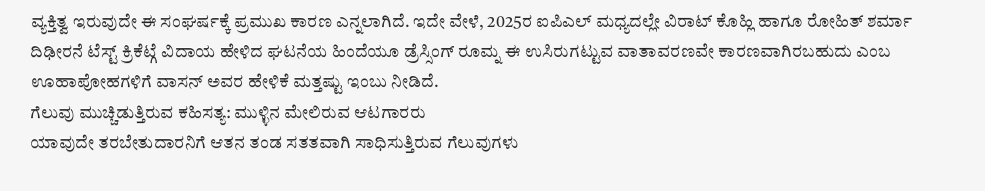ವ್ಯಕ್ತಿತ್ವ ಇರುವುದೇ ಈ ಸಂಘರ್ಷಕ್ಕೆ ಪ್ರಮುಖ ಕಾರಣ ಎನ್ನಲಾಗಿದೆ. ಇದೇ ವೇಳೆ, 2025ರ ಐಪಿಎಲ್ ಮಧ್ಯದಲ್ಲೇ ವಿರಾಟ್ ಕೊಹ್ಲಿ ಹಾಗೂ ರೋಹಿತ್ ಶರ್ಮಾ ದಿಢೀರನೆ ಟೆಸ್ಟ್ ಕ್ರಿಕೆಟ್ಗೆ ವಿದಾಯ ಹೇಳಿದ ಘಟನೆಯ ಹಿಂದೆಯೂ ಡ್ರೆಸ್ಸಿಂಗ್ ರೂಮ್ನ ಈ ಉಸಿರುಗಟ್ಟುವ ವಾತಾವರಣವೇ ಕಾರಣವಾಗಿರಬಹುದು ಎಂಬ ಊಹಾಪೋಹಗಳಿಗೆ ವಾಸನ್ ಅವರ ಹೇಳಿಕೆ ಮತ್ತಷ್ಟು ಇಂಬು ನೀಡಿದೆ.
ಗೆಲುವು ಮುಚ್ಚಿಡುತ್ತಿರುವ ಕಹಿಸತ್ಯ: ಮುಳ್ಳಿನ ಮೇಲಿರುವ ಆಟಗಾರರು
ಯಾವುದೇ ತರಬೇತುದಾರನಿಗೆ ಆತನ ತಂಡ ಸತತವಾಗಿ ಸಾಧಿಸುತ್ತಿರುವ ಗೆಲುವುಗಳು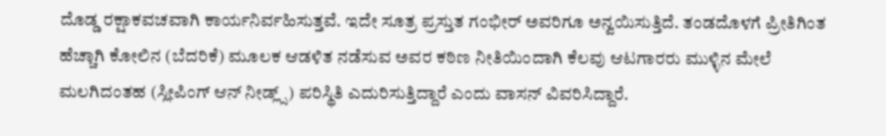ದೊಡ್ಡ ರಕ್ಷಾಕವಚವಾಗಿ ಕಾರ್ಯನಿರ್ವಹಿಸುತ್ತವೆ. ಇದೇ ಸೂತ್ರ ಪ್ರಸ್ತುತ ಗಂಭೀರ್ ಅವರಿಗೂ ಅನ್ವಯಿಸುತ್ತಿದೆ. ತಂಡದೊಳಗೆ ಪ್ರೀತಿಗಿಂತ ಹೆಚ್ಚಾಗಿ ಕೋಲಿನ (ಬೆದರಿಕೆ) ಮೂಲಕ ಆಡಳಿತ ನಡೆಸುವ ಅವರ ಕಠಿಣ ನೀತಿಯಿಂದಾಗಿ ಕೆಲವು ಆಟಗಾರರು ಮುಳ್ಳಿನ ಮೇಲೆ ಮಲಗಿದಂತಹ (ಸ್ಲೀಪಿಂಗ್ ಆನ್ ನೀಡ್ಲ್ಸ್) ಪರಿಸ್ಥಿತಿ ಎದುರಿಸುತ್ತಿದ್ದಾರೆ ಎಂದು ವಾಸನ್ ವಿವರಿಸಿದ್ದಾರೆ.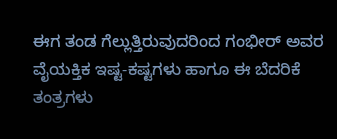ಈಗ ತಂಡ ಗೆಲ್ಲುತ್ತಿರುವುದರಿಂದ ಗಂಭೀರ್ ಅವರ ವೈಯಕ್ತಿಕ ಇಷ್ಟ-ಕಷ್ಟಗಳು ಹಾಗೂ ಈ ಬೆದರಿಕೆ ತಂತ್ರಗಳು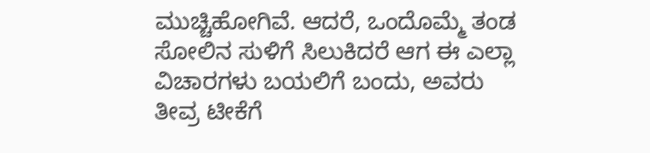ಮುಚ್ಚಿಹೋಗಿವೆ. ಆದರೆ, ಒಂದೊಮ್ಮೆ ತಂಡ ಸೋಲಿನ ಸುಳಿಗೆ ಸಿಲುಕಿದರೆ ಆಗ ಈ ಎಲ್ಲಾ ವಿಚಾರಗಳು ಬಯಲಿಗೆ ಬಂದು, ಅವರು ತೀವ್ರ ಟೀಕೆಗೆ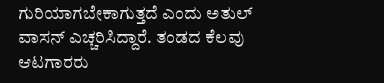ಗುರಿಯಾಗಬೇಕಾಗುತ್ತದೆ ಎಂದು ಅತುಲ್ ವಾಸನ್ ಎಚ್ಚರಿಸಿದ್ದಾರೆ. ತಂಡದ ಕೆಲವು ಆಟಗಾರರು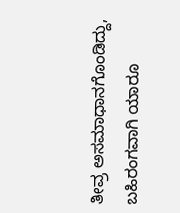ತೀವ್ರ ಅಸಮಾಧಾನಗೊಂಡಿದ್ದು, ಬಹಿರಂಗವಾಗಿ ಯಾರೂ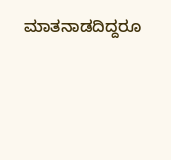ಮಾತನಾಡದಿದ್ದರೂ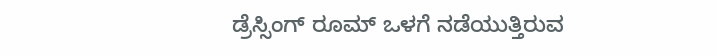ಡ್ರೆಸ್ಸಿಂಗ್ ರೂಮ್ ಒಳಗೆ ನಡೆಯುತ್ತಿರುವ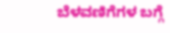ಬೆಳವಣಿಗೆಗಳ ಬಗ್ಗೆ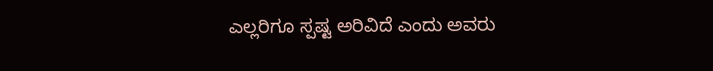ಎಲ್ಲರಿಗೂ ಸ್ಪಷ್ಟ ಅರಿವಿದೆ ಎಂದು ಅವರು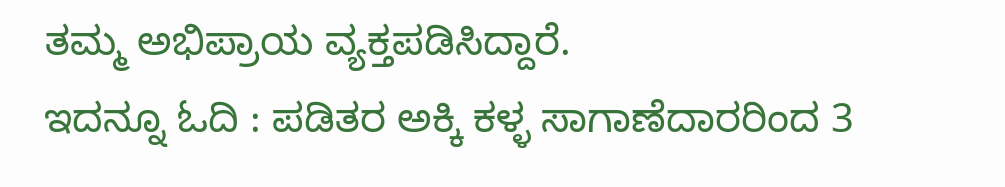ತಮ್ಮ ಅಭಿಪ್ರಾಯ ವ್ಯಕ್ತಪಡಿಸಿದ್ದಾರೆ.
ಇದನ್ನೂ ಓದಿ : ಪಡಿತರ ಅಕ್ಕಿ ಕಳ್ಳ ಸಾಗಾಣೆದಾರರಿಂದ 3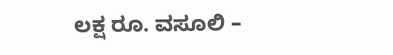ಲಕ್ಷ ರೂ. ವಸೂಲಿ –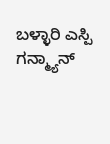ಬಳ್ಳಾರಿ ಎಸ್ಪಿ ಗನ್ಮ್ಯಾನ್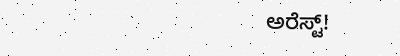ಅರೆಸ್ಟ್!